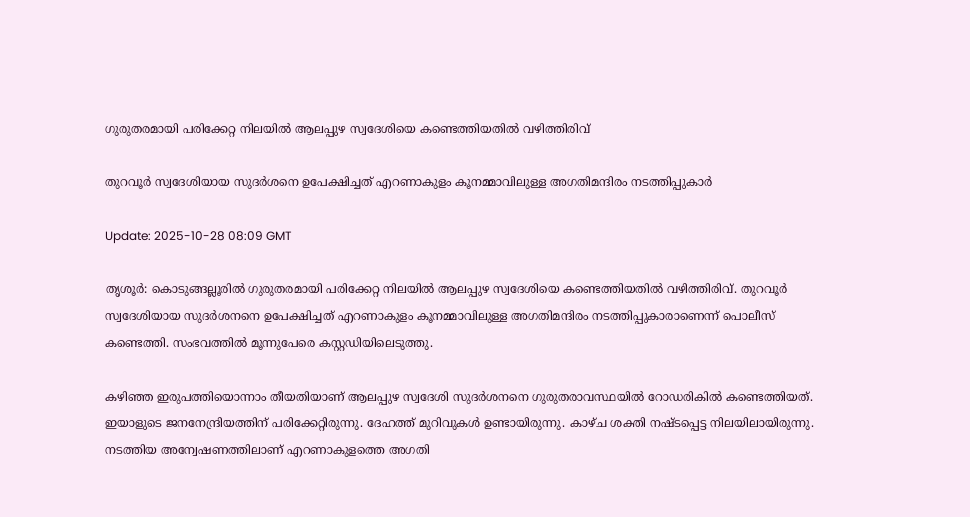ഗുരുതരമായി പരിക്കേറ്റ നിലയിൽ ആലപ്പുഴ സ്വദേശിയെ കണ്ടെത്തിയതിൽ വഴിത്തിരിവ്

തുറവൂർ സ്വദേശിയായ സുദർശനെ ഉപേക്ഷിച്ചത് എറണാകുളം കൂനമ്മാവിലുള്ള അഗതിമന്ദിരം നടത്തിപ്പുകാർ

Update: 2025-10-28 08:09 GMT

തൃശൂർ: കൊടുങ്ങല്ലൂരിൽ ഗുരുതരമായി പരിക്കേറ്റ നിലയിൽ ആലപ്പുഴ സ്വദേശിയെ കണ്ടെത്തിയതിൽ വഴിത്തിരിവ്. തുറവൂർ സ്വദേശിയായ സുദർശനനെ ഉപേക്ഷിച്ചത് എറണാകുളം കൂനമ്മാവിലുള്ള അഗതിമന്ദിരം നടത്തിപ്പുകാരാണെന്ന് പൊലീസ് കണ്ടെത്തി. സംഭവത്തിൽ മൂന്നുപേരെ കസ്റ്റഡിയിലെടുത്തു.

കഴിഞ്ഞ ഇരുപത്തിയൊന്നാം തീയതിയാണ് ആലപ്പുഴ സ്വദേശി സുദർശനനെ ഗുരുതരാവസ്ഥയിൽ റോഡരികിൽ കണ്ടെത്തിയത്. ഇയാളുടെ ജനനേന്ദ്രിയത്തിന് പരിക്കേറ്റിരുന്നു. ദേഹത്ത് മുറിവുകൾ ഉണ്ടായിരുന്നു. കാഴ്ച ശക്തി നഷ്ടപ്പെട്ട നിലയിലായിരുന്നു. നടത്തിയ അന്വേഷണത്തിലാണ് എറണാകുളത്തെ അഗതി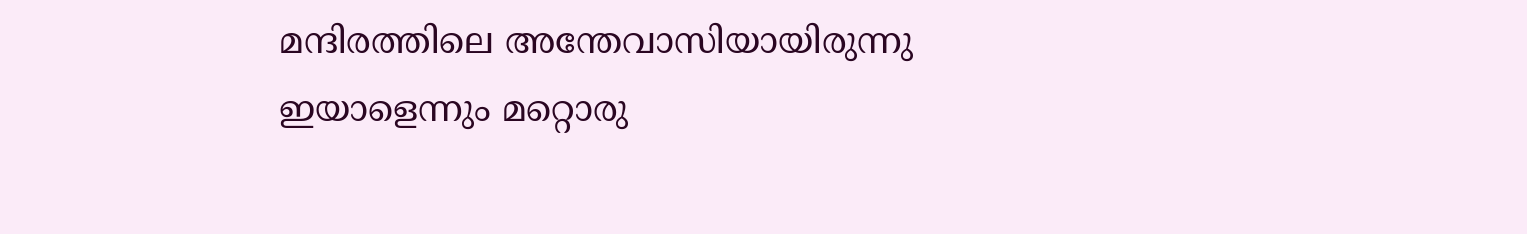മന്ദിരത്തിലെ അന്തേവാസിയായിരുന്നു ഇയാളെന്നും മറ്റൊരു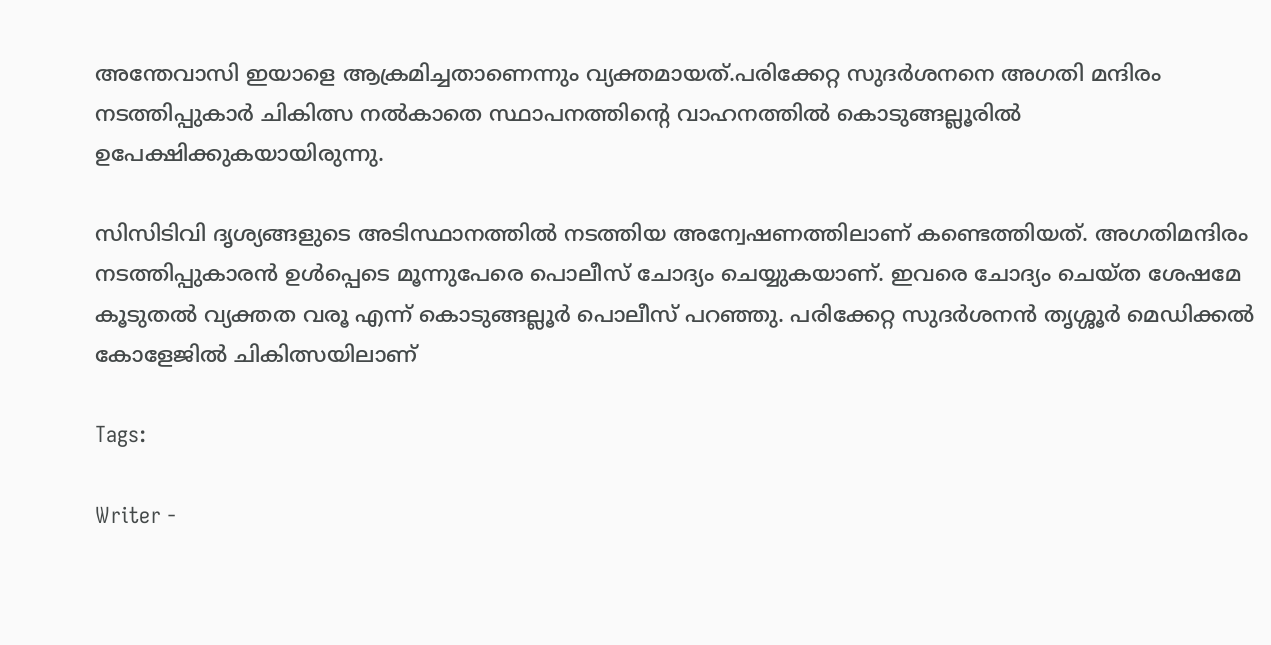അന്തേവാസി ഇയാളെ ആക്രമിച്ചതാണെന്നും വ്യക്തമായത്.പരിക്കേറ്റ സുദർശനനെ അഗതി മന്ദിരം നടത്തിപ്പുകാർ ചികിത്സ നൽകാതെ സ്ഥാപനത്തിന്റെ വാഹനത്തിൽ കൊടുങ്ങല്ലൂരിൽ ഉപേക്ഷിക്കുകയായിരുന്നു.

സിസിടിവി ദൃശ്യങ്ങളുടെ അടിസ്ഥാനത്തിൽ നടത്തിയ അന്വേഷണത്തിലാണ് കണ്ടെത്തിയത്. അഗതിമന്ദിരം നടത്തിപ്പുകാരൻ ഉൾപ്പെടെ മൂന്നുപേരെ പൊലീസ് ചോദ്യം ചെയ്യുകയാണ്. ഇവരെ ചോദ്യം ചെയ്ത ശേഷമേ കൂടുതൽ വ്യക്തത വരൂ എന്ന് കൊടുങ്ങല്ലൂർ പൊലീസ് പറഞ്ഞു. പരിക്കേറ്റ സുദർശനൻ തൃശ്ശൂർ മെഡിക്കൽ കോളേജിൽ ചികിത്സയിലാണ്

Tags:

Writer -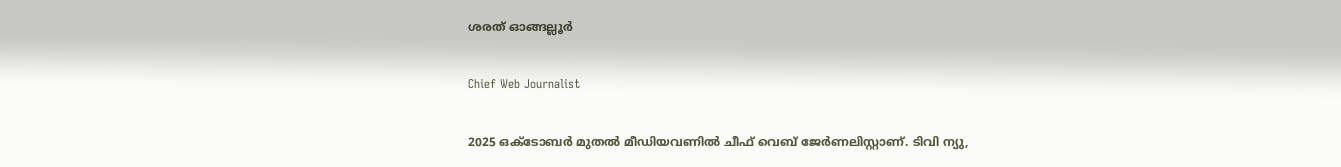ശരത് ഓങ്ങല്ലൂർ

Chief Web Journalist

2025 ഒക്ടോബർ മുതൽ മീ‍ഡിയവണിൽ ചീഫ് വെബ് ജേർണലിസ്റ്റാണ്. ടിവി ന്യു,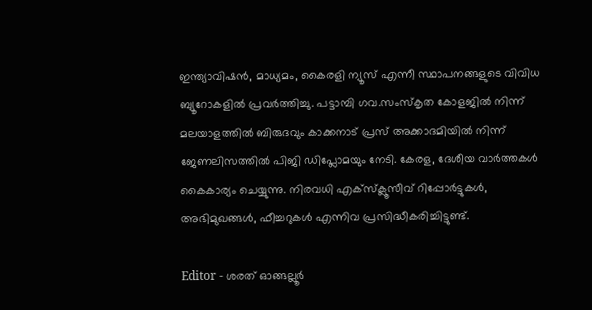ഇന്ത്യാവിഷൻ, മാധ്യമം, കൈരളി ന്യൂസ് എന്നീ സ്ഥാപനങ്ങളുടെ വിവിധ ബ്യൂറോകളിൽ പ്രവർത്തിച്ചു. പട്ടാമ്പി ഗവ.സംസ്കൃത കോളജിൽ നിന്ന് മലയാളത്തിൽ ബിരുദവും കാക്കനാട് പ്രസ് അക്കാദമിയിൽ നിന്ന് ജേണലിസത്തിൽ പിജി ഡിപ്ലോമയും നേടി. കേരള, ദേശീയ വാർത്തകൾ കൈകാര്യം ചെയ്യുന്നു. നിരവധി എക്സ്ക്ലൂസീവ് റിപ്പോർട്ടുകൾ, അഭിമുഖങ്ങള്‍, ഫീച്ചറുകള്‍ എന്നിവ പ്രസിദ്ധീകരിച്ചിട്ടുണ്ട്.

Editor - ശരത് ഓങ്ങല്ലൂർ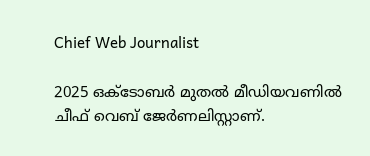Chief Web Journalist

2025 ഒക്ടോബർ മുതൽ മീ‍ഡിയവണിൽ ചീഫ് വെബ് ജേർണലിസ്റ്റാണ്.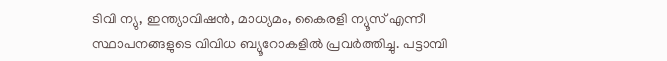ടിവി ന്യു, ഇന്ത്യാവിഷൻ, മാധ്യമം, കൈരളി ന്യൂസ് എന്നീ സ്ഥാപനങ്ങളുടെ വിവിധ ബ്യൂറോകളിൽ പ്രവർത്തിച്ചു. പട്ടാമ്പി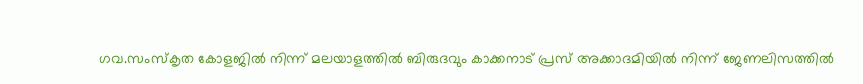ഗവ.സംസ്കൃത കോളജിൽ നിന്ന് മലയാളത്തിൽ ബിരുദവും കാക്കനാട് പ്രസ് അക്കാദമിയിൽ നിന്ന് ജേണലിസത്തിൽ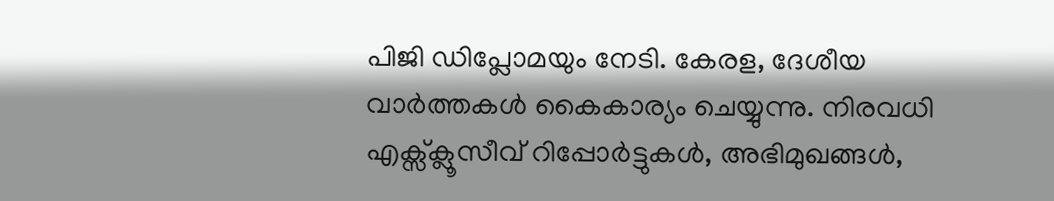പിജി ഡിപ്ലോമയും നേടി. കേരള, ദേശീയ വാർത്തകൾ കൈകാര്യം ചെയ്യുന്നു. നിരവധി എക്സ്ക്ലൂസീവ് റിപ്പോർട്ടുകൾ, അഭിമുഖങ്ങള്‍,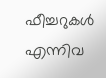ഫീച്ചറുകള്‍ എന്നിവ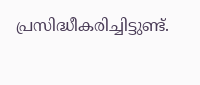പ്രസിദ്ധീകരിച്ചിട്ടുണ്ട്.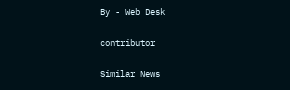By - Web Desk

contributor

Similar News